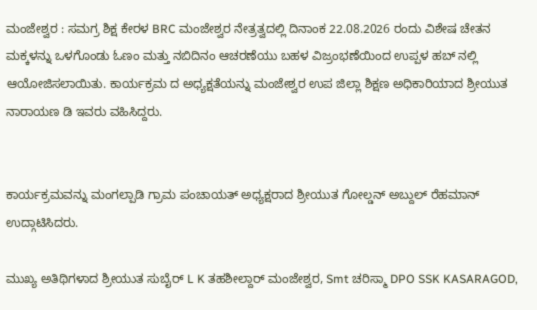ಮಂಜೇಶ್ವರ : ಸಮಗ್ರ ಶಿಕ್ಷ ಕೇರಳ BRC ಮಂಜೇಶ್ವರ ನೇತ್ರತ್ವದಲ್ಲಿ ದಿನಾಂಕ 22.08.2026 ರಂದು ವಿಶೇಷ ಚೇತನ ಮಕ್ಕಳನ್ನು ಒಳಗೊಂಡು ಓಣಂ ಮತ್ತು ನಬಿದಿನಂ ಆಚರಣೆಯು ಬಹಳ ವಿಜ್ರಂಭಣೆಯಿಂದ ಉಪ್ಪಳ ಹಬ್ ನಲ್ಲಿ ಆಯೋಜಿಸಲಾಯಿತು. ಕಾರ್ಯಕ್ರಮ ದ ಅಧ್ಯಕ್ಷತೆಯನ್ನು ಮಂಜೇಶ್ವರ ಉಪ ಜಿಲ್ಲಾ ಶಿಕ್ಷಣ ಅಧಿಕಾರಿಯಾದ ಶ್ರೀಯುತ ನಾರಾಯಣ ಡಿ ಇವರು ವಹಿಸಿದ್ದರು.


ಕಾರ್ಯಕ್ರಮವನ್ನು ಮಂಗಲ್ಪಾಡಿ ಗ್ರಾಮ ಪಂಚಾಯತ್ ಅಧ್ಯಕ್ಷರಾದ ಶ್ರೀಯುತ ಗೋಲ್ಡನ್ ಅಬ್ದುಲ್ ರೆಹಮಾನ್ ಉದ್ಗಾಟಿಸಿದರು.

ಮುಖ್ಯ ಅತಿಥಿಗಳಾದ ಶ್ರೀಯುತ ಸುಬೈರ್ L K ತಹಶೀಲ್ದಾರ್ ಮಂಜೇಶ್ವರ, Smt ಚರಿಸ್ಮಾ DPO SSK KASARAGOD,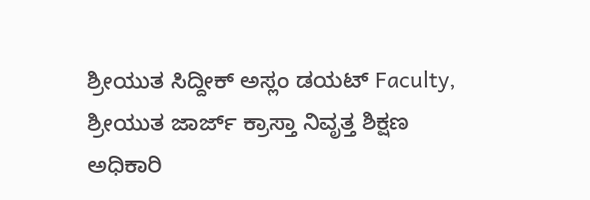ಶ್ರೀಯುತ ಸಿದ್ದೀಕ್ ಅಸ್ಲಂ ಡಯಟ್ Faculty, ಶ್ರೀಯುತ ಜಾರ್ಜ್ ಕ್ರಾಸ್ತಾ ನಿವೃತ್ತ ಶಿಕ್ಷಣ ಅಧಿಕಾರಿ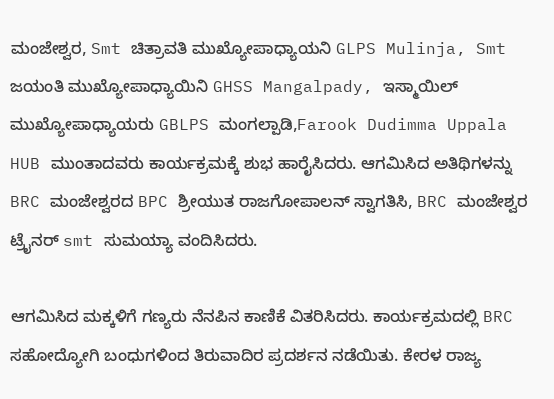ಮಂಜೇಶ್ವರ, Smt ಚಿತ್ರಾವತಿ ಮುಖ್ಯೋಪಾಧ್ಯಾಯನಿ GLPS Mulinja, Smt ಜಯಂತಿ ಮುಖ್ಯೋಪಾಧ್ಯಾಯಿನಿ GHSS Mangalpady, ಇಸ್ಮಾಯಿಲ್ ಮುಖ್ಯೋಪಾಧ್ಯಾಯರು GBLPS ಮಂಗಲ್ಪಾಡಿ,Farook Dudimma Uppala HUB ಮುಂತಾದವರು ಕಾರ್ಯಕ್ರಮಕ್ಕೆ ಶುಭ ಹಾರೈಸಿದರು. ಆಗಮಿಸಿದ ಅತಿಥಿಗಳನ್ನು BRC ಮಂಜೇಶ್ವರದ BPC ಶ್ರೀಯುತ ರಾಜಗೋಪಾಲನ್ ಸ್ವಾಗತಿಸಿ, BRC ಮಂಜೇಶ್ವರ ಟ್ರೈನರ್ smt ಸುಮಯ್ಯಾ ವಂದಿಸಿದರು.

ಆಗಮಿಸಿದ ಮಕ್ಕಳಿಗೆ ಗಣ್ಯರು ನೆನಪಿನ ಕಾಣಿಕೆ ವಿತರಿಸಿದರು. ಕಾರ್ಯಕ್ರಮದಲ್ಲಿ BRC ಸಹೋದ್ಯೋಗಿ ಬಂಧುಗಳಿಂದ ತಿರುವಾದಿರ ಪ್ರದರ್ಶನ ನಡೆಯಿತು. ಕೇರಳ ರಾಜ್ಯ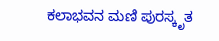ಕಲಾಭವನ ಮಣಿ ಪುರಸ್ಕೃತ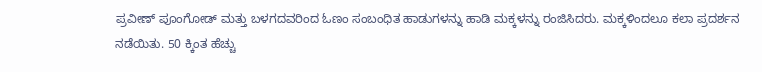ಪ್ರವೀಣ್ ಪೂಂಗೋಡ್ ಮತ್ತು ಬಳಗದವರಿಂದ ಓಣಂ ಸಂಬಂಧಿತ ಹಾಡುಗಳನ್ನು ಹಾಡಿ ಮಕ್ಕಳನ್ನು ರಂಜಿಸಿದರು. ಮಕ್ಕಳಿಂದಲೂ ಕಲಾ ಪ್ರದರ್ಶನ ನಡೆಯಿತು. 50 ಕ್ಕಿಂತ ಹೆಚ್ಚು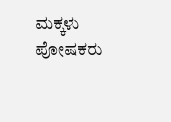ಮಕ್ಕಳು ಪೋಷಕರು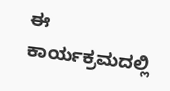ಈ ಕಾರ್ಯಕ್ರಮದಲ್ಲಿ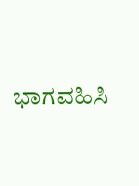ಭಾಗವಹಿಸಿ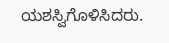ಯಶಸ್ವಿಗೊಳಿಸಿದರು.